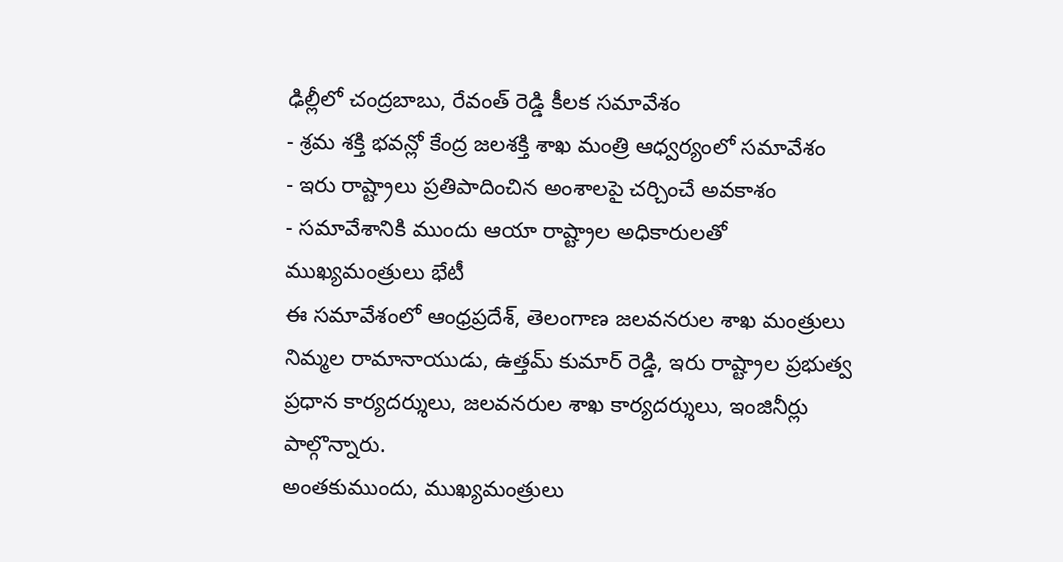ఢిల్లీలో చంద్రబాబు, రేవంత్ రెడ్డి కీలక సమావేశం
- శ్రమ శక్తి భవన్లో కేంద్ర జలశక్తి శాఖ మంత్రి ఆధ్వర్యంలో సమావేశం
- ఇరు రాష్ట్రాలు ప్రతిపాదించిన అంశాలపై చర్చించే అవకాశం
- సమావేశానికి ముందు ఆయా రాష్ట్రాల అధికారులతో ముఖ్యమంత్రులు భేటీ
ఈ సమావేశంలో ఆంధ్రప్రదేశ్, తెలంగాణ జలవనరుల శాఖ మంత్రులు నిమ్మల రామానాయుడు, ఉత్తమ్ కుమార్ రెడ్డి, ఇరు రాష్ట్రాల ప్రభుత్వ ప్రధాన కార్యదర్శులు, జలవనరుల శాఖ కార్యదర్శులు, ఇంజినీర్లు పాల్గొన్నారు.
అంతకుముందు, ముఖ్యమంత్రులు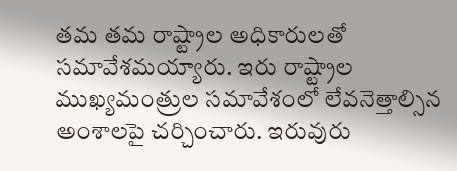తమ తమ రాష్ట్రాల అధికారులతో సమావేశమయ్యారు. ఇరు రాష్ట్రాల ముఖ్యమంత్రుల సమావేశంలో లేవనెత్తాల్సిన అంశాలపై చర్చించారు. ఇరువురు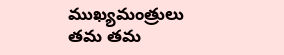ముఖ్యమంత్రులు తమ తమ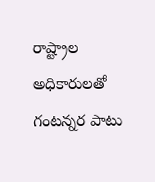రాష్ట్రాల అధికారులతో గంటన్నర పాటు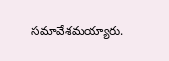సమావేశమయ్యారు.